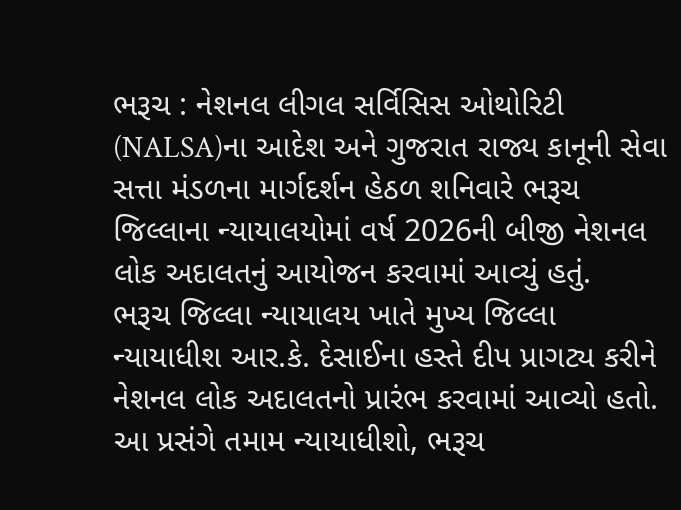ભરૂચ : નેશનલ લીગલ સર્વિસિસ ઓથોરિટી (NALSA)ના આદેશ અને ગુજરાત રાજ્ય કાનૂની સેવા સત્તા મંડળના માર્ગદર્શન હેઠળ શનિવારે ભરૂચ જિલ્લાના ન્યાયાલયોમાં વર્ષ 2026ની બીજી નેશનલ લોક અદાલતનું આયોજન કરવામાં આવ્યું હતું.
ભરૂચ જિલ્લા ન્યાયાલય ખાતે મુખ્ય જિલ્લા ન્યાયાધીશ આર.કે. દેસાઈના હસ્તે દીપ પ્રાગટ્ય કરીને નેશનલ લોક અદાલતનો પ્રારંભ કરવામાં આવ્યો હતો. આ પ્રસંગે તમામ ન્યાયાધીશો, ભરૂચ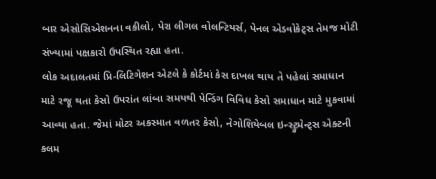બાર એસોસિએશનના વકીલો, પેરા લીગલ વોલન્ટિયર્સ, પેનલ એડવોકેટ્સ તેમજ મોટી સંખ્યામાં પક્ષકારો ઉપસ્થિત રહ્યા હતા.
લોક અદાલતમાં પ્રિ-લિટિગેશન એટલે કે કોર્ટમાં કેસ દાખલ થાય તે પહેલાં સમાધાન માટે રજૂ થતા કેસો ઉપરાંત લાંબા સમયથી પેન્ડિંગ વિવિધ કેસો સમાધાન માટે મુકવામાં આવ્યા હતા. જેમાં મોટર અકસ્માત વળતર કેસો, નેગોશિયેબલ ઇન્સ્ટ્રુમેન્ટ્સ એક્ટની કલમ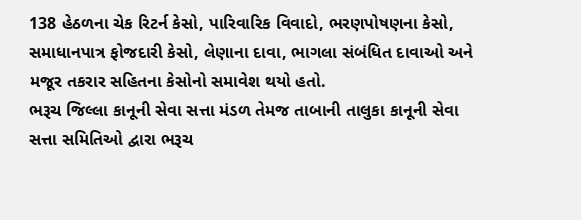138 હેઠળના ચેક રિટર્ન કેસો, પારિવારિક વિવાદો, ભરણપોષણના કેસો, સમાધાનપાત્ર ફોજદારી કેસો, લેણાના દાવા, ભાગલા સંબંધિત દાવાઓ અને મજૂર તકરાર સહિતના કેસોનો સમાવેશ થયો હતો.
ભરૂચ જિલ્લા કાનૂની સેવા સત્તા મંડળ તેમજ તાબાની તાલુકા કાનૂની સેવા સત્તા સમિતિઓ દ્વારા ભરૂચ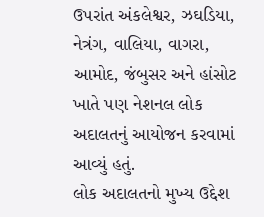ઉપરાંત અંકલેશ્વર, ઝઘડિયા, નેત્રંગ, વાલિયા, વાગરા, આમોદ, જંબુસર અને હાંસોટ ખાતે પણ નેશનલ લોક અદાલતનું આયોજન કરવામાં આવ્યું હતું.
લોક અદાલતનો મુખ્ય ઉદ્દેશ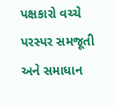પક્ષકારો વચ્ચે પરસ્પર સમજૂતી અને સમાધાન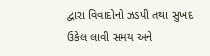દ્વારા વિવાદોનો ઝડપી તથા સુખદ ઉકેલ લાવી સમય અને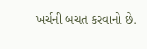ખર્ચની બચત કરવાનો છે.